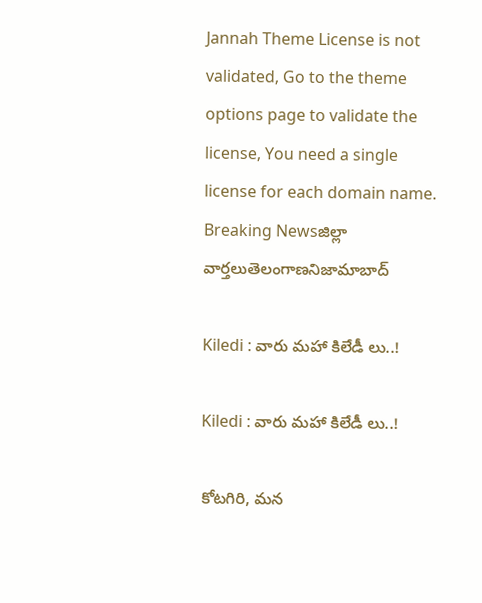Jannah Theme License is not validated, Go to the theme options page to validate the license, You need a single license for each domain name.
Breaking Newsజిల్లా వార్తలుతెలంగాణనిజామాబాద్

Kiledi : వారు మహా కిలేడీ లు..!

Kiledi : వారు మహా కిలేడీ లు..!

కోటగిరి, మన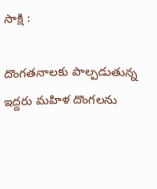సాక్షి :

దొంగతనాలకు పాల్పడుతున్న ఇద్దరు మహిళ దొంగలను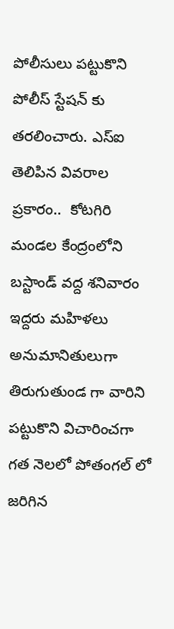పోలీసులు పట్టుకొని పోలీస్ స్టేషన్ కు తరలించారు. ఎస్ఐ తెలిపిన వివరాల ప్రకారం..  కోటగిరి మండల కేంద్రంలోని బస్టాండ్ వద్ద శనివారం ఇద్దరు మహిళలు అనుమానితులుగా తిరుగుతుండ గా వారిని పట్టుకొని విచారించగా గత నెలలో పోతంగల్ లో జరిగిన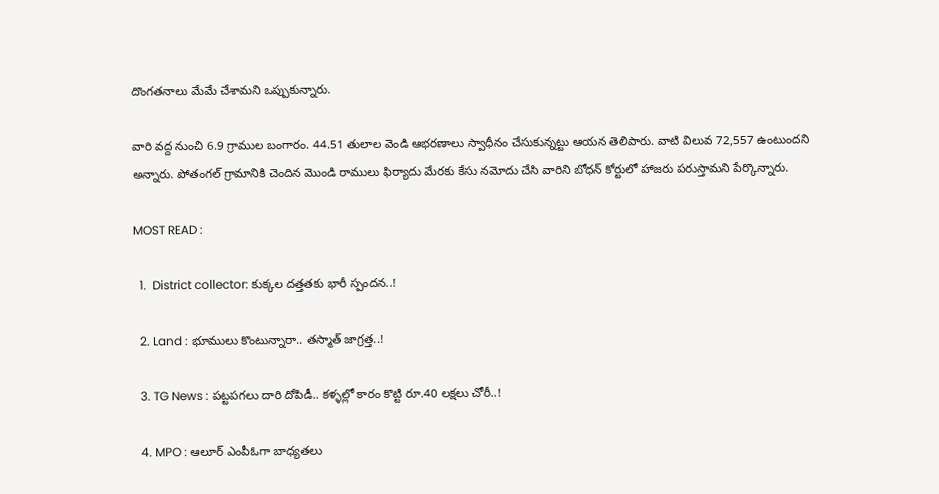దొంగతనాలు మేమే చేశామని ఒప్పుకున్నారు.

వారి వద్ద నుంచి 6.9 గ్రాముల బంగారం. 44.51 తులాల వెండి ఆభరణాలు స్వాధీనం చేసుకున్నట్టు ఆయన తెలిపారు. వాటి విలువ 72,557 ఉంటుందని అన్నారు. పోతంగల్ గ్రామానికి చెందిన మొండి రాములు ఫిర్యాదు మేరకు కేసు నమోదు చేసి వారిని బోధన్ కోర్టులో హాజరు పరుస్తామని పేర్కొన్నారు.

MOST READ :

  1.  District collector: కుక్కల దత్తతకు భారీ స్పందన..!

  2. Land : భూములు కొంటున్నారా.. తస్మాత్‌ జాగ్రత్త..!

  3. TG News : పట్టపగలు దారి దోపిడీ.. కళ్ళల్లో కారం కొట్టి రూ.40 లక్షలు చోరీ..!

  4. MPO : ఆలూర్ ఎంపీఓగా బాధ్యతలు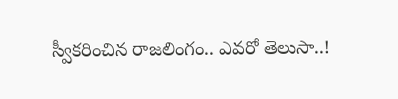స్వీకరించిన రాజలింగం.. ఎవరో తెలుసా..!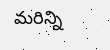మరిన్ని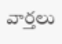వార్తలు